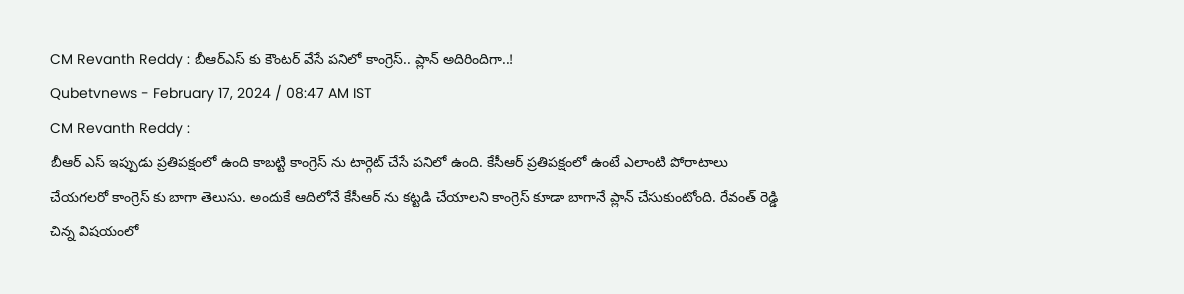CM Revanth Reddy : బీఆర్ఎస్ కు కౌంటర్ వేసే పనిలో కాంగ్రెస్.. ప్లాన్ అదిరిందిగా..!
Qubetvnews - February 17, 2024 / 08:47 AM IST
CM Revanth Reddy :
బీఆర్ ఎస్ ఇప్పుడు ప్రతిపక్షంలో ఉంది కాబట్టి కాంగ్రెస్ ను టార్గెట్ చేసే పనిలో ఉంది. కేసీఆర్ ప్రతిపక్షంలో ఉంటే ఎలాంటి పోరాటాలు చేయగలరో కాంగ్రెస్ కు బాగా తెలుసు. అందుకే ఆదిలోనే కేసీఆర్ ను కట్టడి చేయాలని కాంగ్రెస్ కూడా బాగానే ప్లాన్ చేసుకుంటోంది. రేవంత్ రెడ్డి చిన్న విషయంలో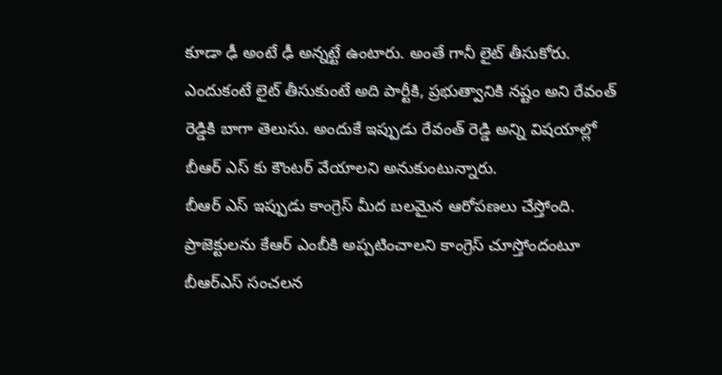కూడా ఢీ అంటే ఢీ అన్నట్టే ఉంటారు. అంతే గానీ లైట్ తీసుకోరు. ఎందుకంటే లైట్ తీసుకుంటే అది పార్టీకి, ప్రభుత్వానికి నష్టం అని రేవంత్ రెడ్డికి బాగా తెలుసు. అందుకే ఇప్పుడు రేవంత్ రెడ్డి అన్ని విషయాల్లో బీఆర్ ఎస్ కు కౌంటర్ వేయాలని అనుకుంటున్నారు.
బీఆర్ ఎస్ ఇప్పుడు కాంగ్రెస్ మీద బలమైన ఆరోపణలు చేస్తోంది. ప్రాజెక్టులను కేఆర్ ఎంబీకి అప్పటించాలని కాంగ్రెస్ చూస్తోందంటూ బీఆర్ఎస్ సంచలన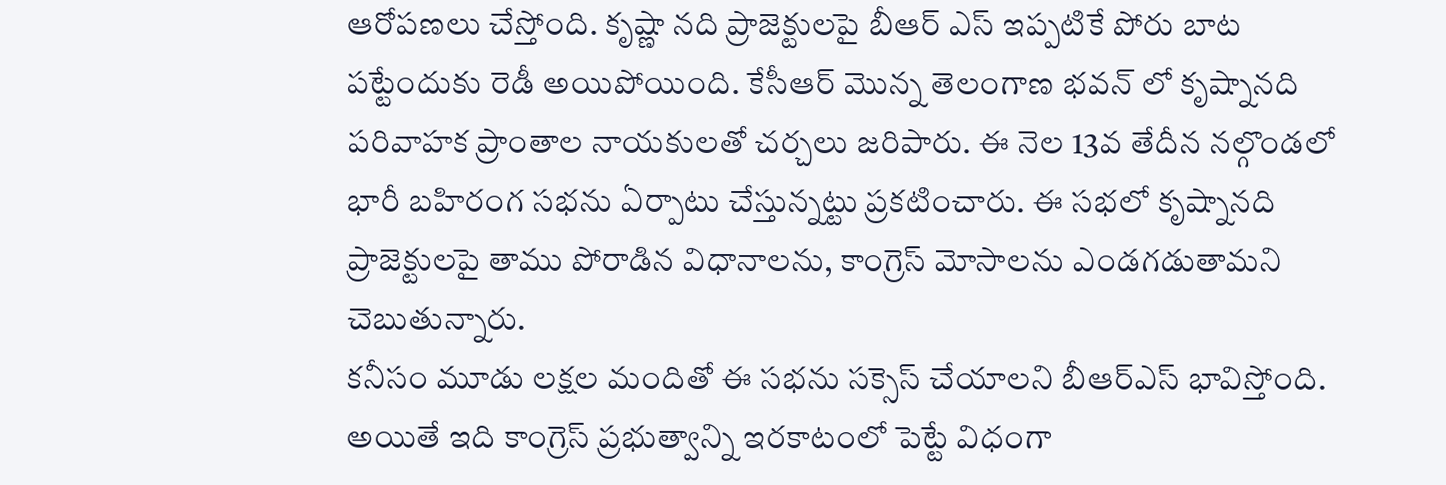ఆరోపణలు చేస్తోంది. కృష్ణా నది ప్రాజెక్టులపై బీఆర్ ఎస్ ఇప్పటికే పోరు బాట పట్టేందుకు రెడీ అయిపోయింది. కేసీఆర్ మొన్న తెలంగాణ భవన్ లో కృష్నానది పరివాహక ప్రాంతాల నాయకులతో చర్చలు జరిపారు. ఈ నెల 13వ తేదీన నల్గొండలో భారీ బహిరంగ సభను ఏర్పాటు చేస్తున్నట్టు ప్రకటించారు. ఈ సభలో కృష్నానది ప్రాజెక్టులపై తాము పోరాడిన విధానాలను, కాంగ్రెస్ మోసాలను ఎండగడుతామని చెబుతున్నారు.
కనీసం మూడు లక్షల మందితో ఈ సభను సక్సెస్ చేయాలని బీఆర్ఎస్ భావిస్తోంది. అయితే ఇది కాంగ్రెస్ ప్రభుత్వాన్ని ఇరకాటంలో పెట్టే విధంగా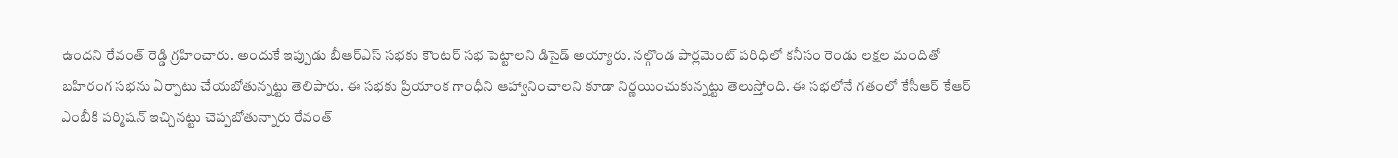ఉందని రేవంత్ రెడ్డి గ్రహించారు. అందుకే ఇప్పుడు బీఆర్ఎస్ సభకు కౌంటర్ సభ పెట్టాలని డిసైడ్ అయ్యారు. నల్గొండ పార్లమెంట్ పరిధిలో కనీసం రెండు లక్షల మందితో బహిరంగ సభను ఏర్పాటు చేయబోతున్నట్టు తెలిపారు. ఈ సభకు ప్రియాంక గాంధీని ఆహ్వానించాలని కూడా నిర్ణయించుకున్నట్టు తెలుస్తోంది. ఈ సభలోనే గతంలో కేసీఆర్ కేఆర్ ఎంబీకి పర్మిషన్ ఇచ్చినట్టు చెప్పబోతున్నారు రేవంత్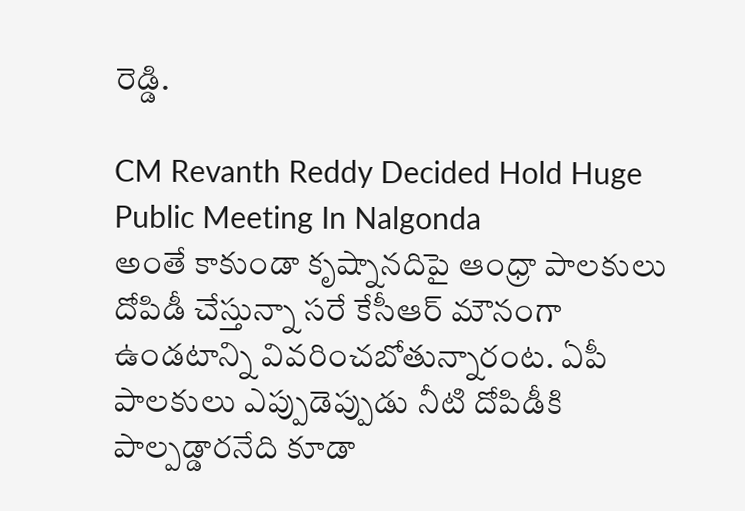రెడ్డి.

CM Revanth Reddy Decided Hold Huge Public Meeting In Nalgonda
అంతే కాకుండా కృష్నానదిపై ఆంధ్రా పాలకులు దోపిడీ చేస్తున్నా సరే కేసీఆర్ మౌనంగా ఉండటాన్ని వివరించబోతున్నారంట. ఏపీ పాలకులు ఎప్పుడెప్పుడు నీటి దోపిడీకి పాల్పడ్డారనేది కూడా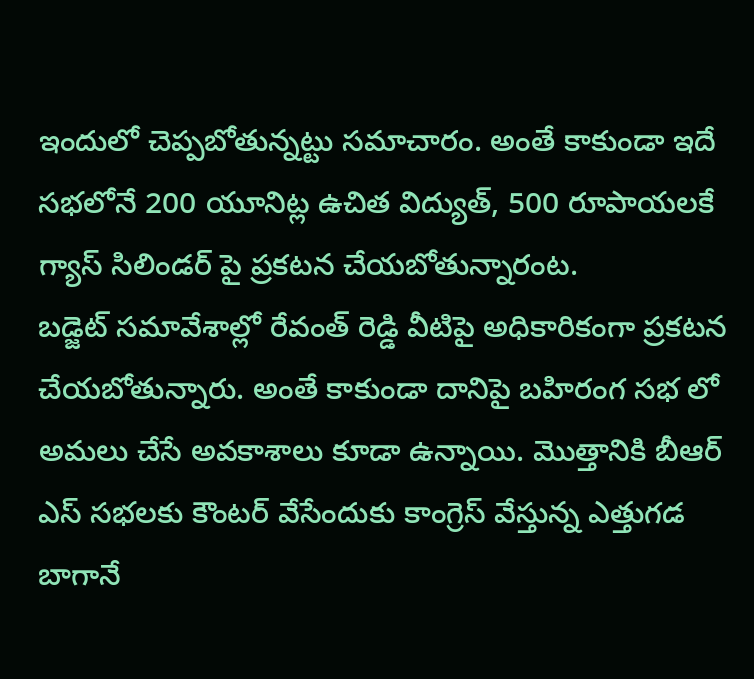ఇందులో చెప్పబోతున్నట్టు సమాచారం. అంతే కాకుండా ఇదే సభలోనే 200 యూనిట్ల ఉచిత విద్యుత్, 500 రూపాయలకే గ్యాస్ సిలిండర్ పై ప్రకటన చేయబోతున్నారంట.
బడ్జెట్ సమావేశాల్లో రేవంత్ రెడ్డి వీటిపై అధికారికంగా ప్రకటన చేయబోతున్నారు. అంతే కాకుండా దానిపై బహిరంగ సభ లో అమలు చేసే అవకాశాలు కూడా ఉన్నాయి. మొత్తానికి బీఆర్ ఎస్ సభలకు కౌంటర్ వేసేందుకు కాంగ్రెస్ వేస్తున్న ఎత్తుగడ బాగానే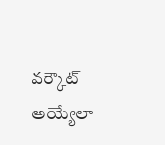వర్కౌట్ అయ్యేలా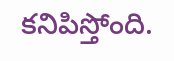కనిపిస్తోంది.